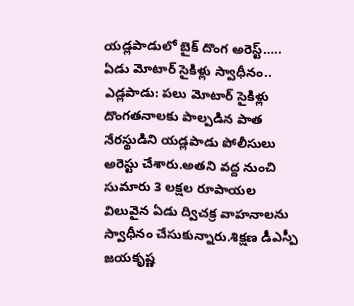యడ్లపాడులో బైక్ దొంగ అరెస్ట్…..
ఏడు మోటార్ సైకిళ్లు స్వాధీనం..
ఎడ్లపాడు: పలు మోటార్ సైకిళ్లు దొంగతనాలకు పాల్పడిన పాత నేరస్థుడిని యడ్లపాడు పోలీసులు అరెస్టు చేశారు.అతని వద్ద నుంచి సుమారు 3 లక్షల రూపాయల విలువైన ఏడు ద్విచక్ర వాహనాలను స్వాధీనం చేసుకున్నారు.శిక్షణ డీఎస్పీ జయకృష్ణ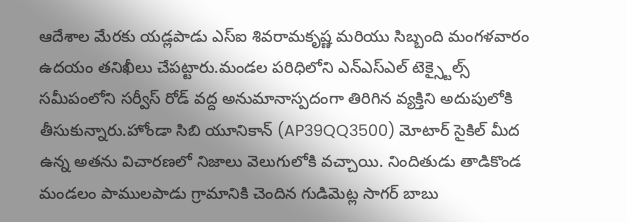ఆదేశాల మేరకు యడ్లపాడు ఎస్ఐ శివరామకృష్ణ మరియు సిబ్బంది మంగళవారం ఉదయం తనిఖీలు చేపట్టారు.మండల పరిధిలోని ఎన్ఎస్ఎల్ టెక్స్టైల్స్ సమీపంలోని సర్వీస్ రోడ్ వద్ద అనుమానాస్పదంగా తిరిగిన వ్యక్తిని అదుపులోకి తీసుకున్నారు.హోండా సిబి యూనికాన్ (AP39QQ3500) మోటార్ సైకిల్ మీద ఉన్న అతను విచారణలో నిజాలు వెలుగులోకి వచ్చాయి. నిందితుడు తాడికొండ మండలం పాములపాడు గ్రామానికి చెందిన గుడిమెట్ల సాగర్ బాబు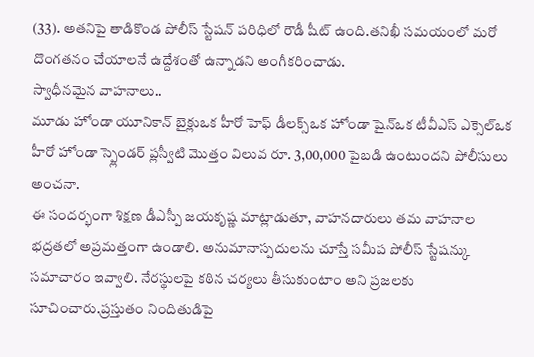(33). అతనిపై తాడికొండ పోలీస్ స్టేషన్ పరిధిలో రౌడీ షీట్ ఉంది.తనిఖీ సమయంలో మరో దొంగతనం చేయాలనే ఉద్దేశంతో ఉన్నాడని అంగీకరించాడు.
స్వాధీనమైన వాహనాలు..
మూడు హోండా యూనికాన్ బైక్లుఒక హీరో హెఫ్ డీలక్స్ఒక హోండా షైన్ఒక టీవీఎస్ ఎక్సెల్ఒక హీరో హోండా స్ప్లెండర్ ప్లస్వీటి మొత్తం విలువ రూ. 3,00,000 పైబడి ఉంటుందని పోలీసులు అంచనా.
ఈ సందర్భంగా శిక్షణ డీఎస్పీ జయకృష్ణ మాట్లాడుతూ, వాహనదారులు తమ వాహనాల భద్రతలో అప్రమత్తంగా ఉండాలి. అనుమానాస్పదులను చూస్తే సమీప పోలీస్ స్టేషన్కు సమాచారం ఇవ్వాలి. నేరస్థులపై కఠిన చర్యలు తీసుకుంటాం అని ప్రజలకు సూచించారు.ప్రస్తుతం నిందితుడిపై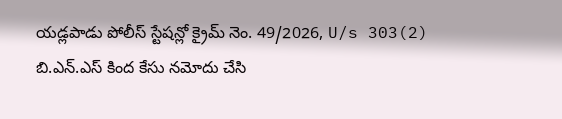యడ్లపాడు పోలీస్ స్టేషన్లో క్రైమ్ నెం. 49/2026, U/s 303(2) బి.ఎన్.ఎస్ కింద కేసు నమోదు చేసి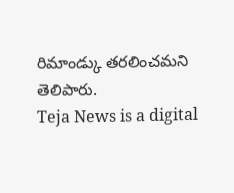రిమాండ్కు తరలించమని తెలిపారు.
Teja News is a digital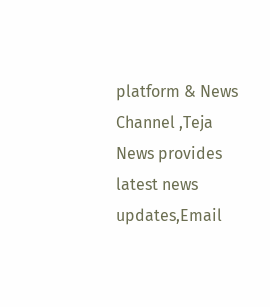platform & News Channel ,Teja News provides latest news updates,Email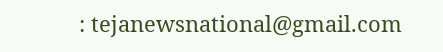: tejanewsnational@gmail.com